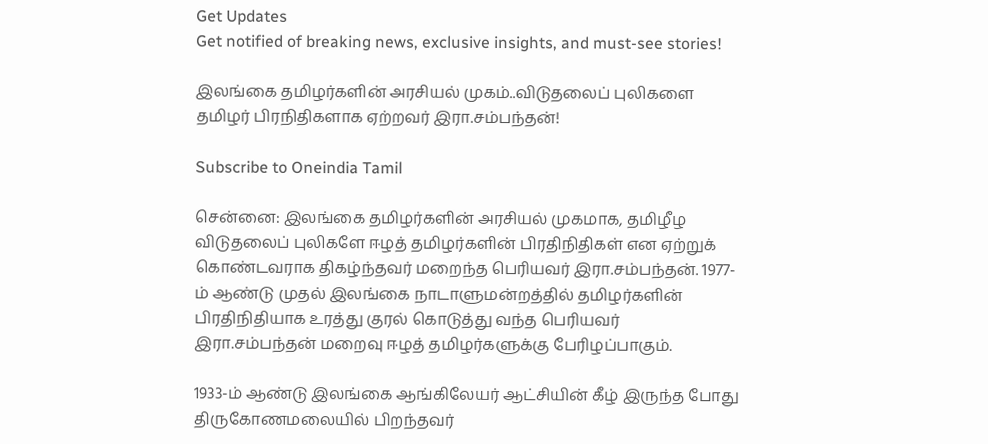Get Updates
Get notified of breaking news, exclusive insights, and must-see stories!

இலங்கை தமிழர்களின் அரசியல் முகம்..விடுதலைப் புலிகளை தமிழர் பிரநிதிகளாக ஏற்றவர் இரா.சம்பந்தன்!

Subscribe to Oneindia Tamil

சென்னை: இலங்கை தமிழர்களின் அரசியல் முகமாக, தமிழீழ விடுதலைப் புலிகளே ஈழத் தமிழர்களின் பிரதிநிதிகள் என ஏற்றுக் கொண்டவராக திகழ்ந்தவர் மறைந்த பெரியவர் இரா.சம்பந்தன். 1977-ம் ஆண்டு முதல் இலங்கை நாடாளுமன்றத்தில் தமிழர்களின் பிரதிநிதியாக உரத்து குரல் கொடுத்து வந்த பெரியவர் இரா.சம்பந்தன் மறைவு ஈழத் தமிழர்களுக்கு பேரிழப்பாகும்.

1933-ம் ஆண்டு இலங்கை ஆங்கிலேயர் ஆட்சியின் கீழ் இருந்த போது திருகோணமலையில் பிறந்தவர்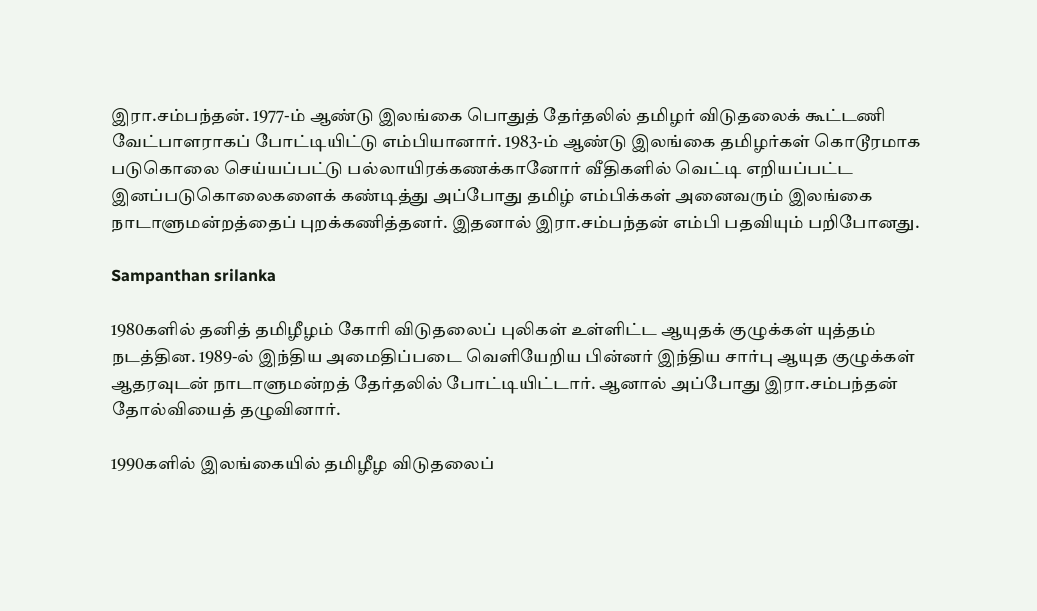இரா.சம்பந்தன். 1977-ம் ஆண்டு இலங்கை பொதுத் தேர்தலில் தமிழர் விடுதலைக் கூட்டணி வேட்பாளராகப் போட்டியிட்டு எம்பியானார். 1983-ம் ஆண்டு இலங்கை தமிழர்கள் கொடூரமாக படுகொலை செய்யப்பட்டு பல்லாயிரக்கணக்கானோர் வீதிகளில் வெட்டி எறியப்பட்ட இனப்படுகொலைகளைக் கண்டித்து அப்போது தமிழ் எம்பிக்கள் அனைவரும் இலங்கை நாடாளுமன்றத்தைப் புறக்கணித்தனர். இதனால் இரா.சம்பந்தன் எம்பி பதவியும் பறிபோனது.

Sampanthan srilanka

1980களில் தனித் தமிழீழம் கோரி விடுதலைப் புலிகள் உள்ளிட்ட ஆயுதக் குழுக்கள் யுத்தம் நடத்தின. 1989-ல் இந்திய அமைதிப்படை வெளியேறிய பின்னர் இந்திய சார்பு ஆயுத குழுக்கள் ஆதரவுடன் நாடாளுமன்றத் தேர்தலில் போட்டியிட்டார். ஆனால் அப்போது இரா.சம்பந்தன் தோல்வியைத் தழுவினார்.

1990களில் இலங்கையில் தமிழீழ விடுதலைப்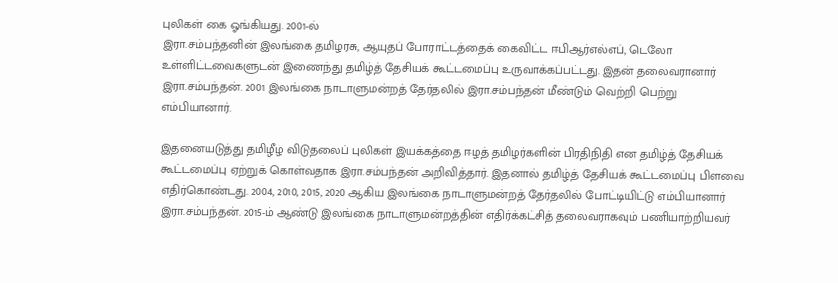புலிகள் கை ஓங்கியது. 2001-ல்
இரா.சம்பந்தனின் இலங்கை தமிழரசு, ஆயுதப் போராட்டத்தைக் கைவிட்ட ஈபிஆர்எல்எப், டெலோ உள்ளிட்டவைகளுடன் இணைந்து தமிழ்த் தேசியக் கூட்டமைப்பு உருவாக்கப்பட்டது. இதன் தலைவரானார் இரா.சம்பந்தன். 2001 இலங்கை நாடாளுமன்றத் தேர்தலில் இரா.சம்பந்தன் மீண்டும் வெற்றி பெற்று எம்பியானார்.

இதனையடுத்து தமிழீழ விடுதலைப் புலிகள் இயக்கத்தை ஈழத் தமிழர்களின் பிரதிநிதி என தமிழ்த் தேசியக் கூட்டமைப்பு ஏற்றுக் கொள்வதாக இரா.சம்பந்தன் அறிவித்தார். இதனால் தமிழ்த் தேசியக் கூட்டமைப்பு பிளவை எதிர்கொண்டது. 2004, 2010, 2015, 2020 ஆகிய இலங்கை நாடாளுமன்றத் தேர்தலில் போட்டியிட்டு எம்பியானார் இரா.சம்பந்தன். 2015-ம் ஆண்டு இலங்கை நாடாளுமன்றத்தின் எதிர்க்கட்சித் தலைவராகவும் பணியாற்றியவர்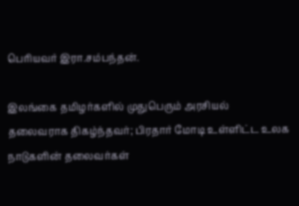பெரியவர் இரா.சம்பந்தன்.

இலங்கை தமிழர்களில் முதுபெரும் அரசியல் தலைவராக திகழ்ந்தவர்; பிரதார் மோடி உள்ளிட்ட உலக நாடுகளின் தலைவர்கள்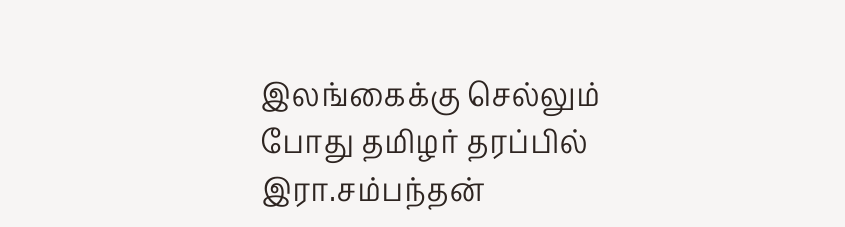இலங்கைக்கு செல்லும் போது தமிழர் தரப்பில் இரா.சம்பந்தன்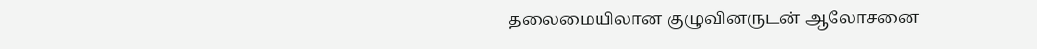தலைமையிலான குழுவினருடன் ஆலோசனை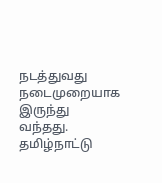நடத்துவது நடைமுறையாக இருந்து வந்தது. தமிழ்நாட்டு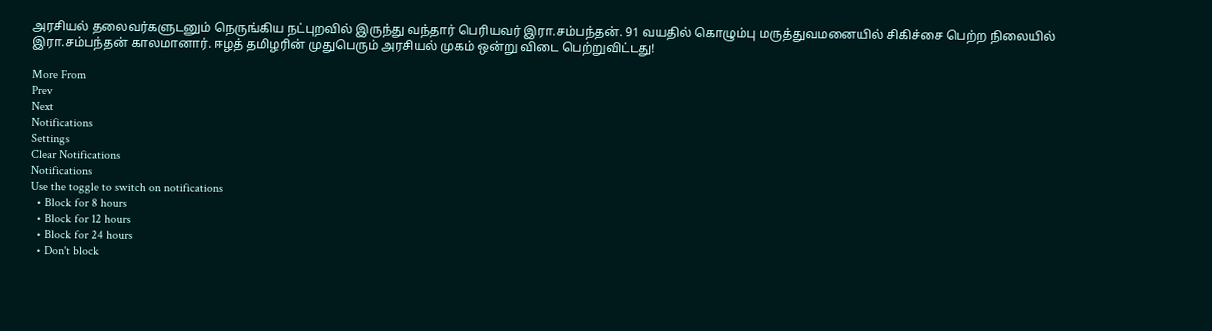அரசியல் தலைவர்களுடனும் நெருங்கிய நட்புறவில் இருந்து வந்தார் பெரியவர் இரா.சம்பந்தன். 91 வயதில் கொழும்பு மருத்துவமனையில் சிகிச்சை பெற்ற நிலையில் இரா.சம்பந்தன் காலமானார். ஈழத் தமிழரின் முதுபெரும் அரசியல் முகம் ஒன்று விடை பெற்றுவிட்டது!

More From
Prev
Next
Notifications
Settings
Clear Notifications
Notifications
Use the toggle to switch on notifications
  • Block for 8 hours
  • Block for 12 hours
  • Block for 24 hours
  • Don't block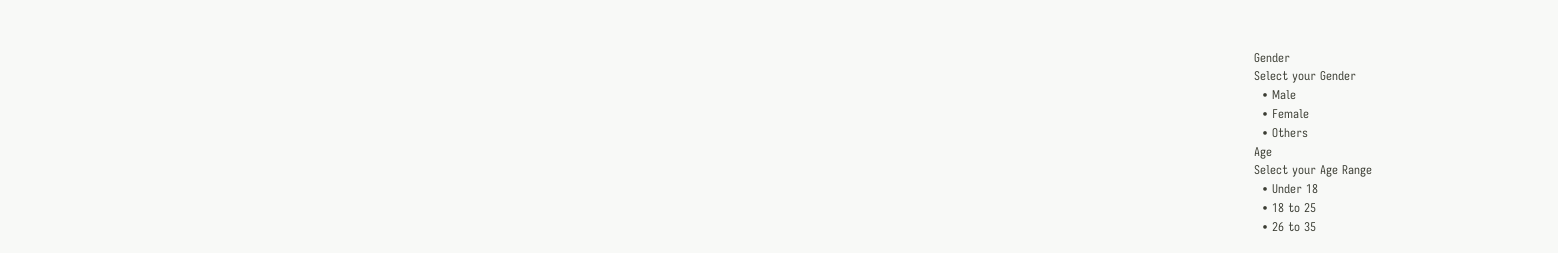Gender
Select your Gender
  • Male
  • Female
  • Others
Age
Select your Age Range
  • Under 18
  • 18 to 25
  • 26 to 35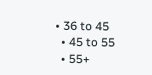• 36 to 45
  • 45 to 55
  • 55+